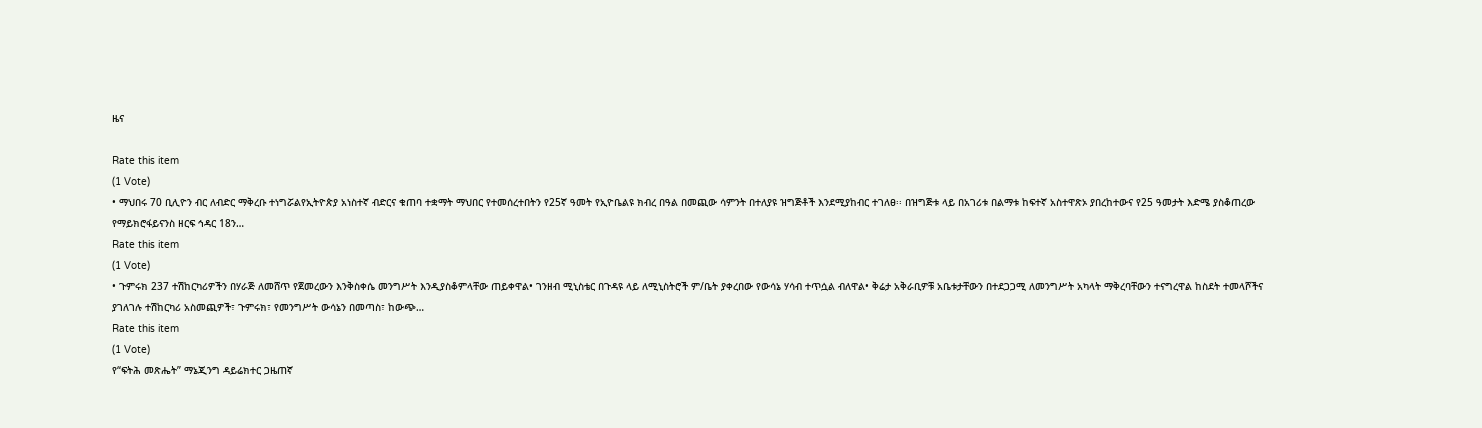ዜና

Rate this item
(1 Vote)
• ማህበሩ 70 ቢሊዮን ብር ለብድር ማቅረቡ ተነግሯልየኢትዮጵያ አነስተኛ ብድርና ቁጠባ ተቋማት ማህበር የተመሰረተበትን የ25ኛ ዓመት የኢዮቤልዩ ክብረ በዓል በመጪው ሳምንት በተለያዩ ዝግጅቶች እንደሚያከብር ተገለፀ፡፡ በዝግጅቱ ላይ በአገሪቱ በልማቱ ከፍተኛ አስተዋጽኦ ያበረከተውና የ25 ዓመታት እድሜ ያስቆጠረው የማይክሮፋይናንስ ዘርፍ ኅዳር 18ን…
Rate this item
(1 Vote)
• ጉምሩክ 237 ተሽከርካሪዎችን በሃራጅ ለመሸጥ የጀመረውን እንቅስቀሴ መንግሥት እንዲያስቆምላቸው ጠይቀዋል• ገንዘብ ሚኒስቴር በጉዳዩ ላይ ለሚኒስትሮች ም/ቤት ያቀረበው የውሳኔ ሃሳብ ተጥሷል ብለዋል• ቅሬታ አቅራቢዎቹ አቤቱታቸውን በተደጋጋሚ ለመንግሥት አካላት ማቅረባቸውን ተናግረዋል ከስደት ተመላሾችና ያገለገሉ ተሽከርካሪ አስመጪዎች፣ ጉምሩክ፣ የመንግሥት ውሳኔን በመጣስ፣ ከውጭ…
Rate this item
(1 Vote)
የ“ፍትሕ መጽሔት” ማኔጂንግ ዳይሬክተር ጋዜጠኛ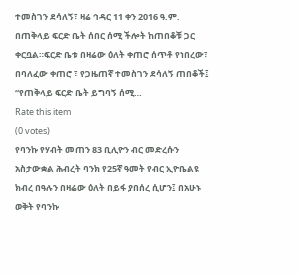ተመስገን ደሳለኝ፣ ዛሬ ኅዳር 11 ቀን 2016 ዓ.ም. በጠቅላይ ፍርድ ቤት ሰበር ሰሚ ችሎት ከጠበቆቹ ጋር ቀርቧል።ፍርድ ቤቱ በዛሬው ዕለት ቀጠሮ ሰጥቶ የነበረው፣ በባለፈው ቀጠሮ ፣ የጋዜጠኛ ተመስገን ደሳለኝ ጠበቆች፤ “የጠቅላይ ፍርድ ቤት ይግባኝ ሰሚ…
Rate this item
(0 votes)
የባንኩ የሃብት መጠን 83 ቢሊዮን ብር መድረሱን አስታውቋል ሕብረት ባንክ የ25ኛ ዓመት የብር ኢዮቤልዩ ክብረ በዓሉን በዛሬው ዕለት በይፋ ያበሰረ ሲሆን፤ በአሁኑ ወቅት የባንኩ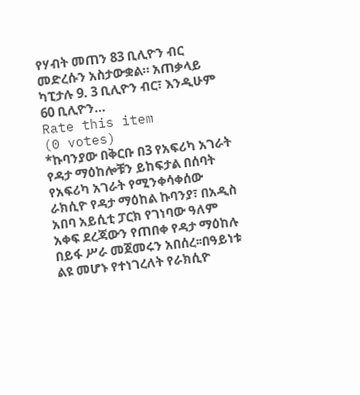የሃብት መጠን 83 ቢሊዮን ብር መድረሱን አስታውቋል። አጠቃላይ ካፒታሉ 9. 3 ቢሊዮን ብር፣ እንዲሁም 60 ቢሊዮን…
Rate this item
(0 votes)
*ኩባንያው በቅርቡ በ3 የአፍሪካ አገራት የዳታ ማዕከሎቹን ይከፍታል በሰባት የአፍሪካ አገራት የሚንቀሳቀሰው ራክሲዮ የዳታ ማዕከል ኩባንያ፣ በአዲስ አበባ አይሲቲ ፓርክ የገነባው ዓለም አቀፍ ደረጃውን የጠበቀ የዳታ ማዕከሉ በይፋ ሥራ መጀመሩን አበሰረ፡፡በዓይነቱ ልዩ መሆኑ የተነገረለት የራክሲዮ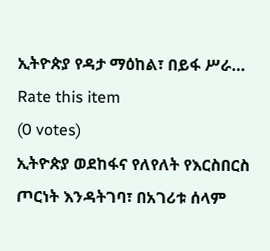ኢትዮጵያ የዳታ ማዕከል፣ በይፋ ሥራ…
Rate this item
(0 votes)
ኢትዮጵያ ወደከፋና የለየለት የእርስበርስ ጦርነት እንዳትገባ፣ በአገሪቱ ሰላም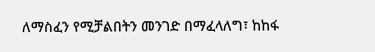ለማስፈን የሚቻልበትን መንገድ በማፈላለግ፣ ከከፋ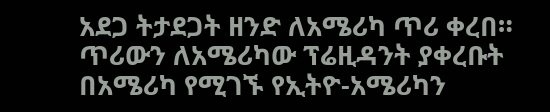አደጋ ትታደጋት ዘንድ ለአሜሪካ ጥሪ ቀረበ። ጥሪውን ለአሜሪካው ፕሬዚዳንት ያቀረቡት በአሜሪካ የሚገኙ የኢትዮ-አሜሪካን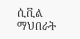ሲቪል ማህበራት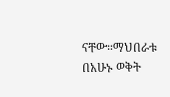ናቸው።ማህበራቱ በአሁኑ ወቅት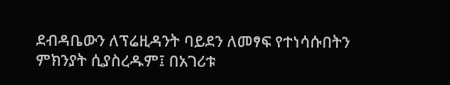ደብዳቤውን ለፕሬዚዳንት ባይደን ለመፃፍ የተነሳሱበትን ምክንያት ሲያስረዱም፤ በአገሪቱ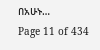በአሁኑ…
Page 11 of 434